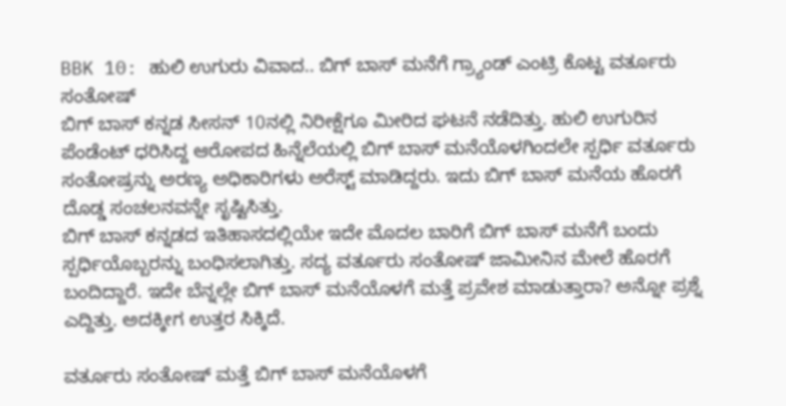BBK 10: ಹುಲಿ ಉಗುರು ವಿವಾದ.. ಬಿಗ್ ಬಾಸ್ ಮನೆಗೆ ಗ್ರ್ಯಾಂಡ್ ಎಂಟ್ರಿ ಕೊಟ್ಟ ವರ್ತೂರು ಸಂತೋಷ್
ಬಿಗ್ ಬಾಸ್ ಕನ್ನಡ ಸೀಸನ್ 10ನಲ್ಲಿ ನಿರೀಕ್ಷೆಗೂ ಮೀರಿದ ಘಟನೆ ನಡೆದಿತ್ತು. ಹುಲಿ ಉಗುರಿನ ಪೆಂಡೆಂಟ್ ಧರಿಸಿದ್ದ ಆರೋಪದ ಹಿನ್ನೆಲೆಯಲ್ಲಿ ಬಿಗ್ ಬಾಸ್ ಮನೆಯೊಳಗಿಂದಲೇ ಸ್ಪರ್ಧಿ ವರ್ತೂರು ಸಂತೋಷ್ರನ್ನು ಅರಣ್ಯ ಅಧಿಕಾರಿಗಳು ಅರೆಸ್ಟ್ ಮಾಡಿದ್ದರು. ಇದು ಬಿಗ್ ಬಾಸ್ ಮನೆಯ ಹೊರಗೆ ದೊಡ್ಡ ಸಂಚಲನವನ್ನೇ ಸೃಷ್ಟಿಸಿತ್ತು.
ಬಿಗ್ ಬಾಸ್ ಕನ್ನಡದ ಇತಿಹಾಸದಲ್ಲಿಯೇ ಇದೇ ಮೊದಲ ಬಾರಿಗೆ ಬಿಗ್ ಬಾಸ್ ಮನೆಗೆ ಬಂದು ಸ್ಪರ್ಧಿಯೊಬ್ಬರನ್ನು ಬಂಧಿಸಲಾಗಿತ್ತು. ಸದ್ಯ ವರ್ತೂರು ಸಂತೋಷ್ ಜಾಮೀನಿನ ಮೇಲೆ ಹೊರಗೆ ಬಂದಿದ್ದಾರೆ. ಇದೇ ಬೆನ್ನಲ್ಲೇ ಬಿಗ್ ಬಾಸ್ ಮನೆಯೊಳಗೆ ಮತ್ತೆ ಪ್ರವೇಶ ಮಾಡುತ್ತಾರಾ? ಅನ್ನೋ ಪ್ರಶ್ನೆ ಎದ್ದಿತ್ತು. ಅದಕ್ಕೀಗ ಉತ್ತರ ಸಿಕ್ಕಿದೆ.

ವರ್ತೂರು ಸಂತೋಷ್ ಮತ್ತೆ ಬಿಗ್ ಬಾಸ್ ಮನೆಯೊಳಗೆ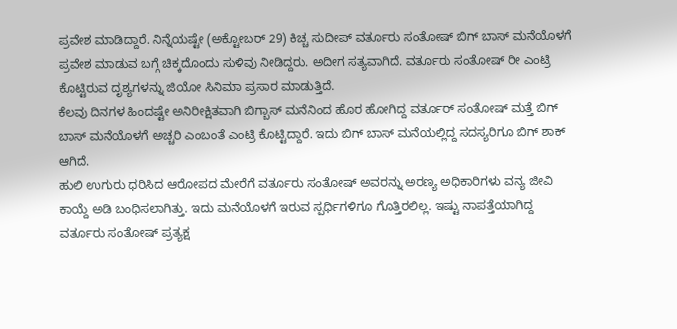ಪ್ರವೇಶ ಮಾಡಿದ್ದಾರೆ. ನಿನ್ನೆಯಷ್ಟೇ (ಅಕ್ಟೋಬರ್ 29) ಕಿಚ್ಚ ಸುದೀಪ್ ವರ್ತೂರು ಸಂತೋಷ್ ಬಿಗ್ ಬಾಸ್ ಮನೆಯೊಳಗೆ ಪ್ರವೇಶ ಮಾಡುವ ಬಗ್ಗೆ ಚಿಕ್ಕದೊಂದು ಸುಳಿವು ನೀಡಿದ್ದರು. ಅದೀಗ ಸತ್ಯವಾಗಿದೆ. ವರ್ತೂರು ಸಂತೋಷ್ ರೀ ಎಂಟ್ರಿ ಕೊಟ್ಟಿರುವ ದೃಶ್ಯಗಳನ್ನು ಜಿಯೋ ಸಿನಿಮಾ ಪ್ರಸಾರ ಮಾಡುತ್ತಿದೆ.
ಕೆಲವು ದಿನಗಳ ಹಿಂದಷ್ಟೇ ಅನಿರೀಕ್ಷಿತವಾಗಿ ಬಿಗ್ಬಾಸ್ ಮನೆನಿಂದ ಹೊರ ಹೋಗಿದ್ದ ವರ್ತೂರ್ ಸಂತೋಷ್ ಮತ್ತೆ ಬಿಗ್ ಬಾಸ್ ಮನೆಯೊಳಗೆ ಅಚ್ಚರಿ ಎಂಬಂತೆ ಎಂಟ್ರಿ ಕೊಟ್ಟಿದ್ದಾರೆ. ಇದು ಬಿಗ್ ಬಾಸ್ ಮನೆಯಲ್ಲಿದ್ದ ಸದಸ್ಯರಿಗೂ ಬಿಗ್ ಶಾಕ್ ಆಗಿದೆ.
ಹುಲಿ ಉಗುರು ಧರಿಸಿದ ಆರೋಪದ ಮೇರೆಗೆ ವರ್ತೂರು ಸಂತೋಷ್ ಅವರನ್ನು ಅರಣ್ಯ ಅಧಿಕಾರಿಗಳು ವನ್ಯ ಜೀವಿ ಕಾಯ್ದೆ ಅಡಿ ಬಂಧಿಸಲಾಗಿತ್ತು. ಇದು ಮನೆಯೊಳಗೆ ಇರುವ ಸ್ಪರ್ಧಿಗಳಿಗೂ ಗೊತ್ತಿರಲಿಲ್ಲ. ಇಷ್ಟು ನಾಪತ್ತೆಯಾಗಿದ್ದ ವರ್ತೂರು ಸಂತೋಷ್ ಪ್ರತ್ಯಕ್ಷ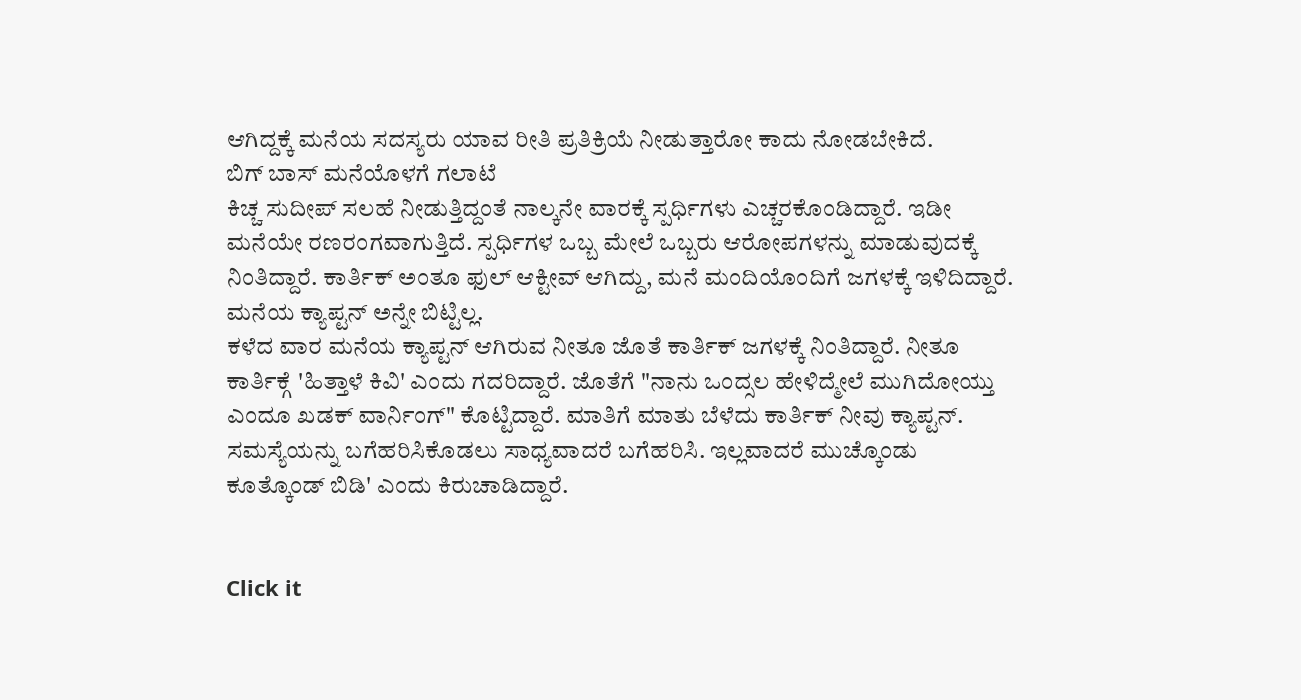ಆಗಿದ್ದಕ್ಕೆ ಮನೆಯ ಸದಸ್ಯರು ಯಾವ ರೀತಿ ಪ್ರತಿಕ್ರಿಯೆ ನೀಡುತ್ತಾರೋ ಕಾದು ನೋಡಬೇಕಿದೆ.
ಬಿಗ್ ಬಾಸ್ ಮನೆಯೊಳಗೆ ಗಲಾಟೆ
ಕಿಚ್ಚ ಸುದೀಪ್ ಸಲಹೆ ನೀಡುತ್ತಿದ್ದಂತೆ ನಾಲ್ಕನೇ ವಾರಕ್ಕೆ ಸ್ಪರ್ಧಿಗಳು ಎಚ್ಚರಕೊಂಡಿದ್ದಾರೆ. ಇಡೀ ಮನೆಯೇ ರಣರಂಗವಾಗುತ್ತಿದೆ. ಸ್ಪರ್ಧಿಗಳ ಒಬ್ಬ ಮೇಲೆ ಒಬ್ಬರು ಆರೋಪಗಳನ್ನು ಮಾಡುವುದಕ್ಕೆ ನಿಂತಿದ್ದಾರೆ. ಕಾರ್ತಿಕ್ ಅಂತೂ ಫುಲ್ ಆಕ್ಟೀವ್ ಆಗಿದ್ದು, ಮನೆ ಮಂದಿಯೊಂದಿಗೆ ಜಗಳಕ್ಕೆ ಇಳಿದಿದ್ದಾರೆ. ಮನೆಯ ಕ್ಯಾಪ್ಟನ್ ಅನ್ನೇ ಬಿಟ್ಟಿಲ್ಲ.
ಕಳೆದ ವಾರ ಮನೆಯ ಕ್ಯಾಪ್ಟನ್ ಆಗಿರುವ ನೀತೂ ಜೊತೆ ಕಾರ್ತಿಕ್ ಜಗಳಕ್ಕೆ ನಿಂತಿದ್ದಾರೆ. ನೀತೂ ಕಾರ್ತಿಕ್ಗೆ 'ಹಿತ್ತಾಳೆ ಕಿವಿ' ಎಂದು ಗದರಿದ್ದಾರೆ. ಜೊತೆಗೆ "ನಾನು ಒಂದ್ಸಲ ಹೇಳಿದ್ಮೇಲೆ ಮುಗಿದೋಯ್ತು ಎಂದೂ ಖಡಕ್ ವಾರ್ನಿಂಗ್" ಕೊಟ್ಟಿದ್ದಾರೆ. ಮಾತಿಗೆ ಮಾತು ಬೆಳೆದು ಕಾರ್ತಿಕ್ ನೀವು ಕ್ಯಾಪ್ಟನ್. ಸಮಸ್ಯೆಯನ್ನು ಬಗೆಹರಿಸಿಕೊಡಲು ಸಾಧ್ಯವಾದರೆ ಬಗೆಹರಿಸಿ. ಇಲ್ಲವಾದರೆ ಮುಚ್ಕೊಂಡು ಕೂತ್ಕೊಂಡ್ ಬಿಡಿ' ಎಂದು ಕಿರುಚಾಡಿದ್ದಾರೆ.


Click it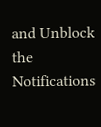and Unblock the Notifications